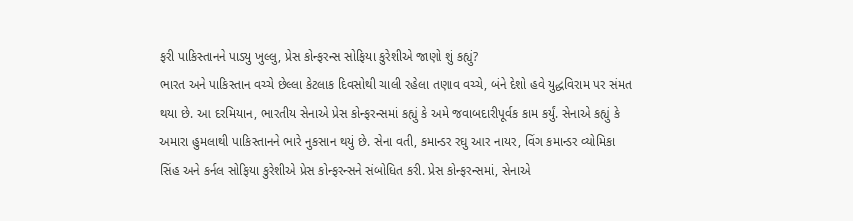ફરી પાકિસ્તાનને પાડ્યુ ખુલ્લુ, પ્રેસ કોન્ફરન્સ સોફિયા કુરેશીએ જાણો શું કહ્યું?
ભારત અને પાકિસ્તાન વચ્ચે છેલ્લા કેટલાક દિવસોથી ચાલી રહેલા તણાવ વચ્ચે, બંને દેશો હવે યુદ્ધવિરામ પર સંમત થયા છે. આ દરમિયાન, ભારતીય સેનાએ પ્રેસ કોન્ફરન્સમાં કહ્યું કે અમે જવાબદારીપૂર્વક કામ કર્યું. સેનાએ કહ્યું કે અમારા હુમલાથી પાકિસ્તાનને ભારે નુકસાન થયું છે. સેના વતી, કમાન્ડર રઘુ આર નાયર, વિંગ કમાન્ડર વ્યોમિકા સિંહ અને કર્નલ સોફિયા કુરેશીએ પ્રેસ કોન્ફરન્સને સંબોધિત કરી. પ્રેસ કોન્ફરન્સમાં, સેનાએ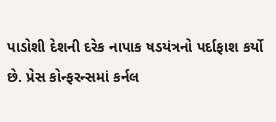પાડોશી દેશની દરેક નાપાક ષડયંત્રનો પર્દાફાશ કર્યો છે. પ્રેસ કોન્ફરન્સમાં કર્નલ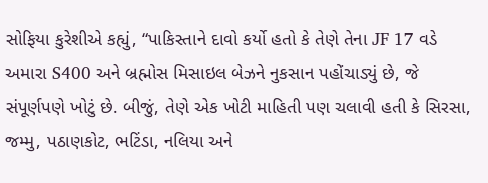સોફિયા કુરેશીએ કહ્યું, “પાકિસ્તાને દાવો કર્યો હતો કે તેણે તેના JF 17 વડે અમારા S400 અને બ્રહ્મોસ મિસાઇલ બેઝને નુકસાન પહોંચાડ્યું છે, જે સંપૂર્ણપણે ખોટું છે. બીજું, તેણે એક ખોટી માહિતી પણ ચલાવી હતી કે સિરસા, જમ્મુ, પઠાણકોટ, ભટિંડા, નલિયા અને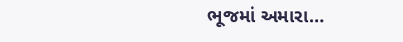ભૂજમાં અમારા…